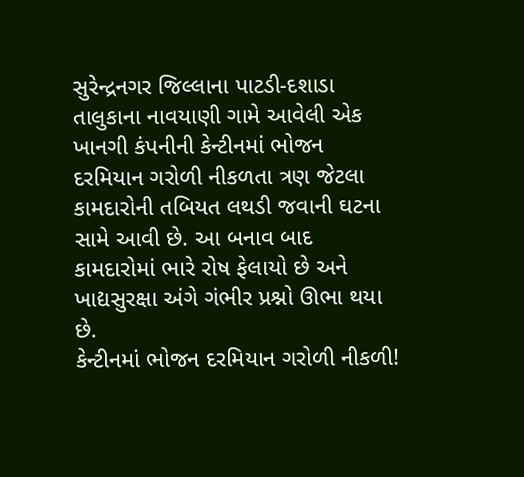સુરેન્દ્રનગર જિલ્લાના પાટડી-દશાડા તાલુકાના નાવયાણી ગામે આવેલી એક ખાનગી કંપનીની કેન્ટીનમાં ભોજન દરમિયાન ગરોળી નીકળતા ત્રણ જેટલા કામદારોની તબિયત લથડી જવાની ઘટના સામે આવી છે. આ બનાવ બાદ કામદારોમાં ભારે રોષ ફેલાયો છે અને ખાદ્યસુરક્ષા અંગે ગંભીર પ્રશ્નો ઊભા થયા છે.
કેન્ટીનમાં ભોજન દરમિયાન ગરોળી નીકળી!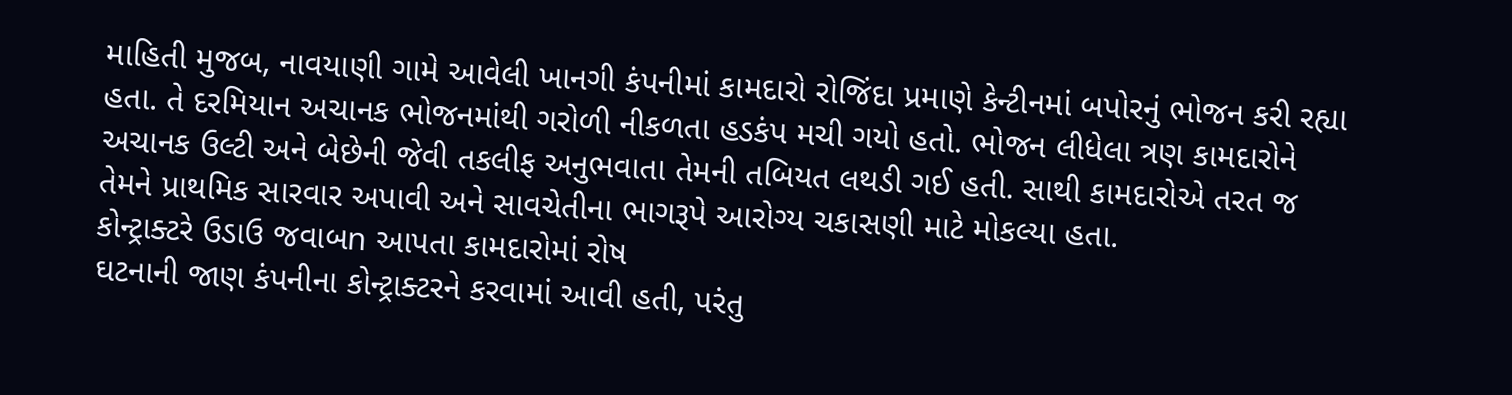માહિતી મુજબ, નાવયાણી ગામે આવેલી ખાનગી કંપનીમાં કામદારો રોજિંદા પ્રમાણે કેન્ટીનમાં બપોરનું ભોજન કરી રહ્યા હતા. તે દરમિયાન અચાનક ભોજનમાંથી ગરોળી નીકળતા હડકંપ મચી ગયો હતો. ભોજન લીધેલા ત્રણ કામદારોને અચાનક ઉલ્ટી અને બેછેની જેવી તકલીફ અનુભવાતા તેમની તબિયત લથડી ગઈ હતી. સાથી કામદારોએ તરત જ તેમને પ્રાથમિક સારવાર અપાવી અને સાવચેતીના ભાગરૂપે આરોગ્ય ચકાસણી માટે મોકલ્યા હતા.
કોન્ટ્રાક્ટરે ઉડાઉ જવાબn આપતા કામદારોમાં રોષ
ઘટનાની જાણ કંપનીના કોન્ટ્રાક્ટરને કરવામાં આવી હતી, પરંતુ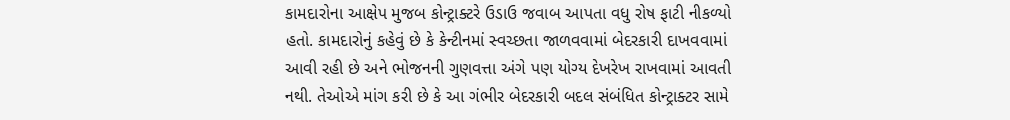કામદારોના આક્ષેપ મુજબ કોન્ટ્રાક્ટરે ઉડાઉ જવાબ આપતા વધુ રોષ ફાટી નીકળ્યો હતો. કામદારોનું કહેવું છે કે કેન્ટીનમાં સ્વચ્છતા જાળવવામાં બેદરકારી દાખવવામાં આવી રહી છે અને ભોજનની ગુણવત્તા અંગે પણ યોગ્ય દેખરેખ રાખવામાં આવતી નથી. તેઓએ માંગ કરી છે કે આ ગંભીર બેદરકારી બદલ સંબંધિત કોન્ટ્રાક્ટર સામે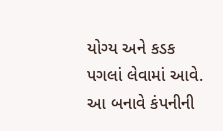યોગ્ય અને કડક પગલાં લેવામાં આવે. આ બનાવે કંપનીની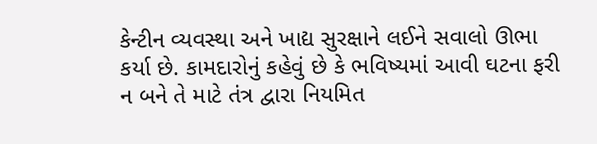કેન્ટીન વ્યવસ્થા અને ખાદ્ય સુરક્ષાને લઈને સવાલો ઊભા કર્યા છે. કામદારોનું કહેવું છે કે ભવિષ્યમાં આવી ઘટના ફરી ન બને તે માટે તંત્ર દ્વારા નિયમિત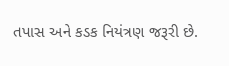તપાસ અને કડક નિયંત્રણ જરૂરી છે.